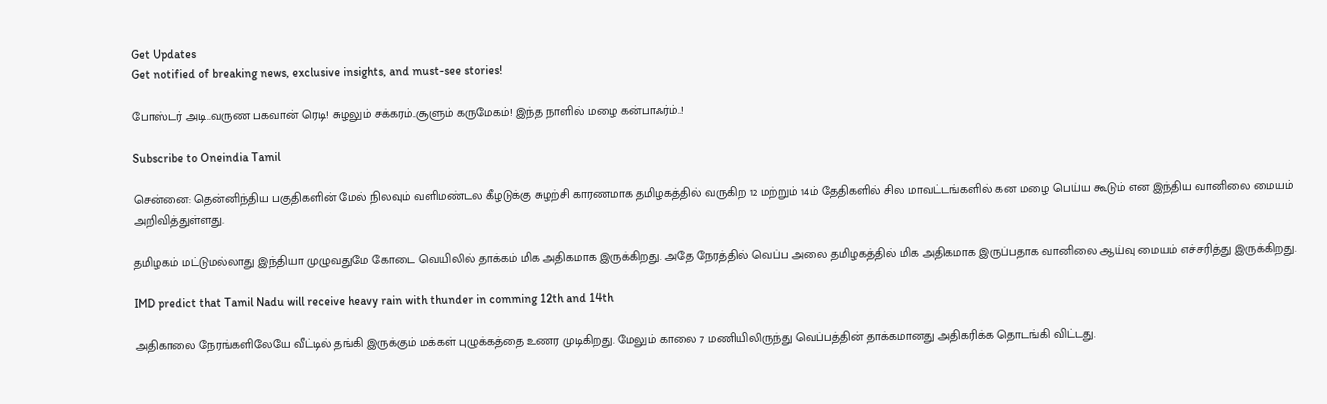Get Updates
Get notified of breaking news, exclusive insights, and must-see stories!

போஸ்டர் அடி..வருண பகவான் ரெடி! சுழலும் சக்கரம்..சூளும் கருமேகம்! இந்த நாளில் மழை கன்பாஃர்ம்..!

Subscribe to Oneindia Tamil

சென்னை: தென்னிந்திய பகுதிகளின் மேல் நிலவும் வளிமண்டல கீழடுக்கு சுழற்சி காரணமாக தமிழகத்தில் வருகிற 12 மற்றும் 14ம் தேதிகளில் சில மாவட்டங்களில் கன மழை பெய்ய கூடும் என இந்திய வானிலை மையம் அறிவித்துள்ளது.

தமிழகம் மட்டுமல்லாது இந்தியா முழுவதுமே கோடை வெயிலில் தாக்கம் மிக அதிகமாக இருக்கிறது. அதே நேரத்தில் வெப்ப அலை தமிழகத்தில் மிக அதிகமாக இருப்பதாக வானிலை ஆய்வு மையம் எச்சரித்து இருக்கிறது.

IMD predict that Tamil Nadu will receive heavy rain with thunder in comming 12th and 14th

அதிகாலை நேரங்களிலேயே வீட்டில் தங்கி இருக்கும் மக்கள் புழுக்கத்தை உணர முடிகிறது. மேலும் காலை 7 மணியிலிருந்து வெப்பத்தின் தாக்கமானது அதிகரிக்க தொடங்கி விட்டது.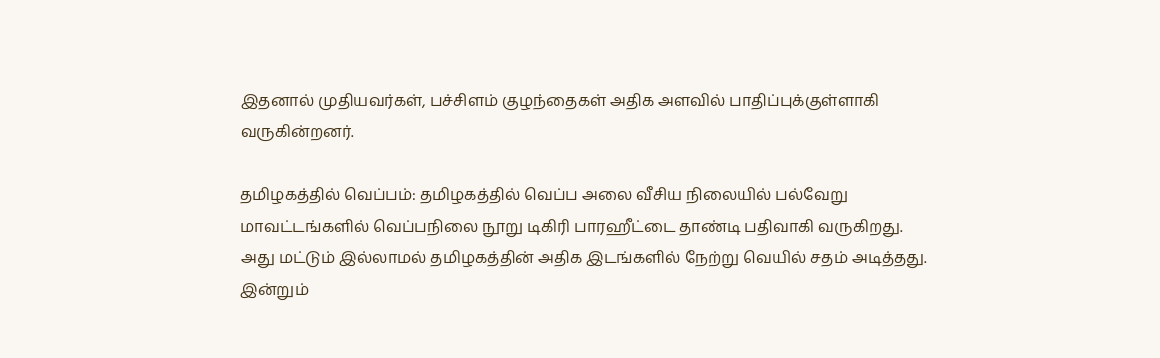இதனால் முதியவர்கள், பச்சிளம் குழந்தைகள் அதிக அளவில் பாதிப்புக்குள்ளாகி வருகின்றனர்.

தமிழகத்தில் வெப்பம்: தமிழகத்தில் வெப்ப அலை வீசிய நிலையில் பல்வேறு மாவட்டங்களில் வெப்பநிலை நூறு டிகிரி பாரஹீட்டை தாண்டி பதிவாகி வருகிறது. அது மட்டும் இல்லாமல் தமிழகத்தின் அதிக இடங்களில் நேற்று வெயில் சதம் அடித்தது. இன்றும்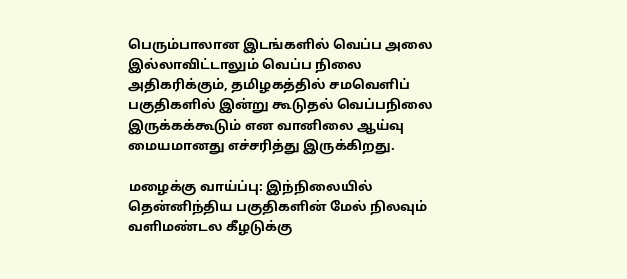பெரும்பாலான இடங்களில் வெப்ப அலை இல்லாவிட்டாலும் வெப்ப நிலை அதிகரிக்கும், தமிழகத்தில் சமவெளிப் பகுதிகளில் இன்று கூடுதல் வெப்பநிலை இருக்கக்கூடும் என வானிலை ஆய்வு மையமானது எச்சரித்து இருக்கிறது.

மழைக்கு வாய்ப்பு: இந்நிலையில் தென்னிந்திய பகுதிகளின் மேல் நிலவும் வளிமண்டல கீழடுக்கு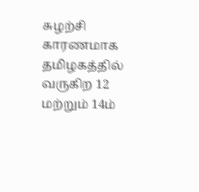சுழற்சி காரணமாக தமிழகத்தில் வருகிற 12 மற்றும் 14ம்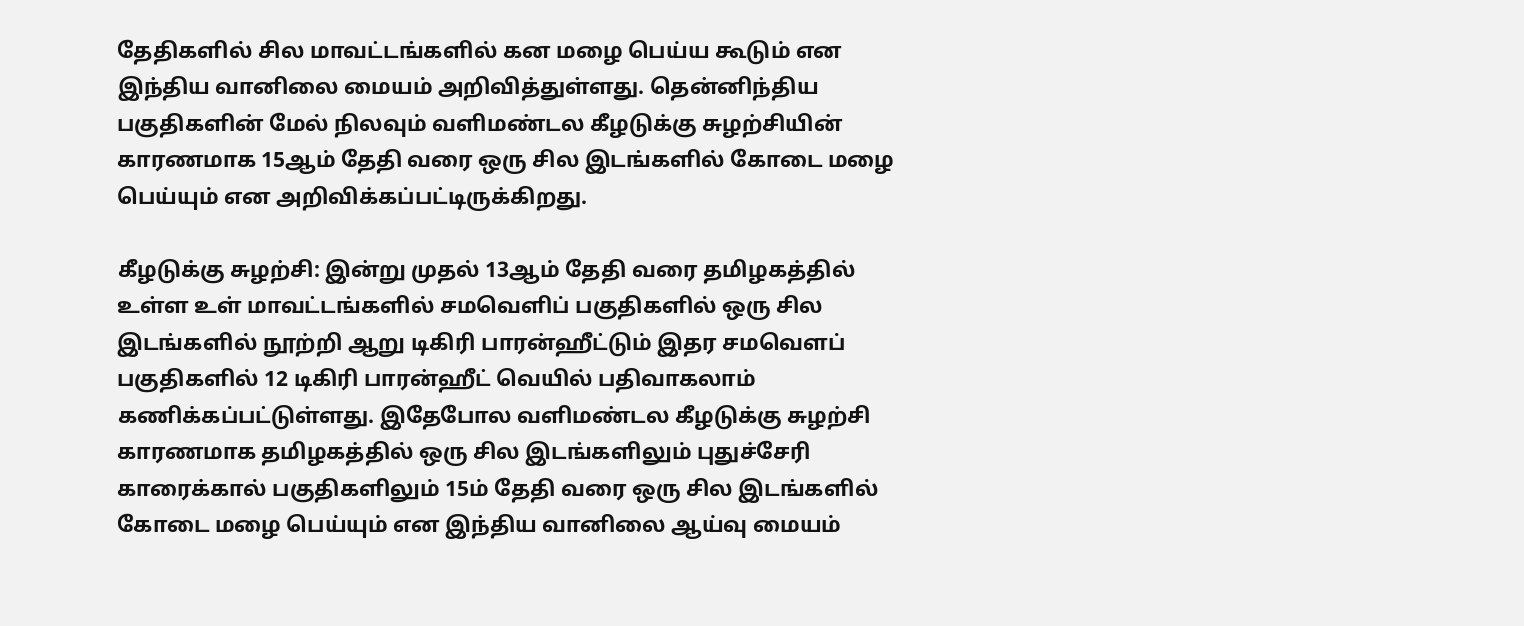தேதிகளில் சில மாவட்டங்களில் கன மழை பெய்ய கூடும் என இந்திய வானிலை மையம் அறிவித்துள்ளது. தென்னிந்திய பகுதிகளின் மேல் நிலவும் வளிமண்டல கீழடுக்கு சுழற்சியின் காரணமாக 15ஆம் தேதி வரை ஒரு சில இடங்களில் கோடை மழை பெய்யும் என அறிவிக்கப்பட்டிருக்கிறது.

கீழடுக்கு சுழற்சி: இன்று முதல் 13ஆம் தேதி வரை தமிழகத்தில் உள்ள உள் மாவட்டங்களில் சமவெளிப் பகுதிகளில் ஒரு சில இடங்களில் நூற்றி ஆறு டிகிரி பாரன்ஹீட்டும் இதர சமவெளப் பகுதிகளில் 12 டிகிரி பாரன்ஹீட் வெயில் பதிவாகலாம் கணிக்கப்பட்டுள்ளது. இதேபோல வளிமண்டல கீழடுக்கு சுழற்சி காரணமாக தமிழகத்தில் ஒரு சில இடங்களிலும் புதுச்சேரி காரைக்கால் பகுதிகளிலும் 15ம் தேதி வரை ஒரு சில இடங்களில் கோடை மழை பெய்யும் என இந்திய வானிலை ஆய்வு மையம்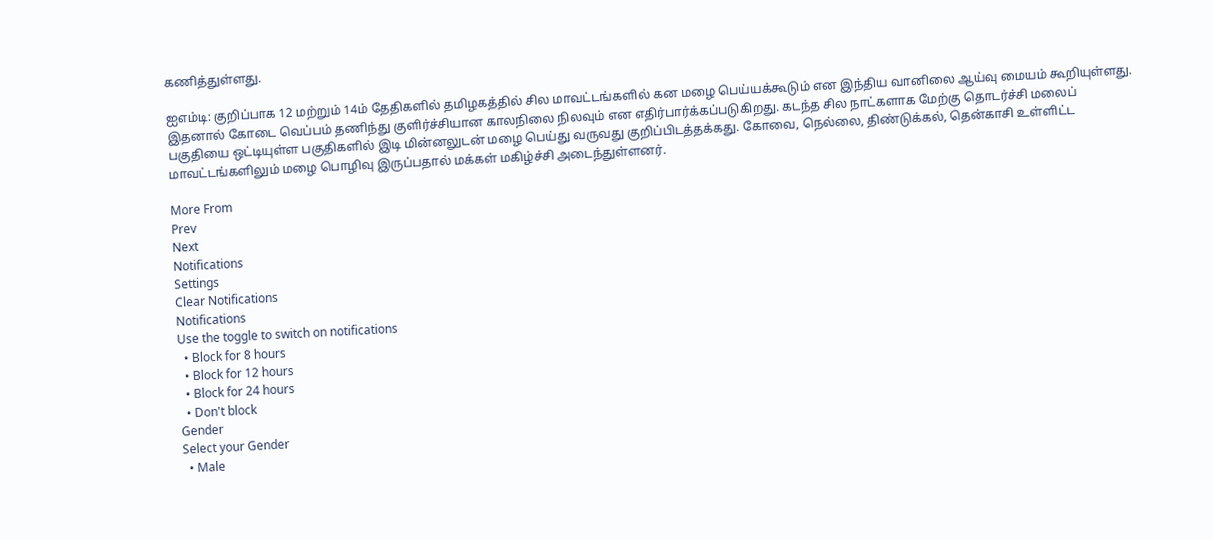கணித்துள்ளது.

ஐஎம்டி: குறிப்பாக 12 மற்றும் 14ம் தேதிகளில் தமிழகத்தில் சில மாவட்டங்களில் கன மழை பெய்யக்கூடும் என இந்திய வானிலை ஆய்வு மையம் கூறியுள்ளது. இதனால் கோடை வெப்பம் தணிந்து குளிர்ச்சியான காலநிலை நிலவும் என எதிர்பார்க்கப்படுகிறது. கடந்த சில நாட்களாக மேற்கு தொடர்ச்சி மலைப் பகுதியை ஒட்டியுள்ள பகுதிகளில் இடி மின்னலுடன் மழை பெய்து வருவது குறிப்பிடத்தக்கது. கோவை, நெல்லை, திண்டுக்கல், தென்காசி உள்ளிட்ட மாவட்டங்களிலும் மழை பொழிவு இருப்பதால் மக்கள் மகிழ்ச்சி அடைந்துள்ளனர்.

More From
Prev
Next
Notifications
Settings
Clear Notifications
Notifications
Use the toggle to switch on notifications
  • Block for 8 hours
  • Block for 12 hours
  • Block for 24 hours
  • Don't block
Gender
Select your Gender
  • Male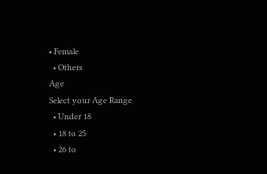• Female
  • Others
Age
Select your Age Range
  • Under 18
  • 18 to 25
  • 26 to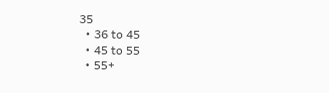35
  • 36 to 45
  • 45 to 55
  • 55+